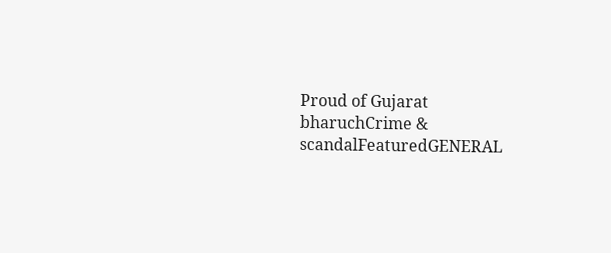Proud of Gujarat
bharuchCrime & scandalFeaturedGENERAL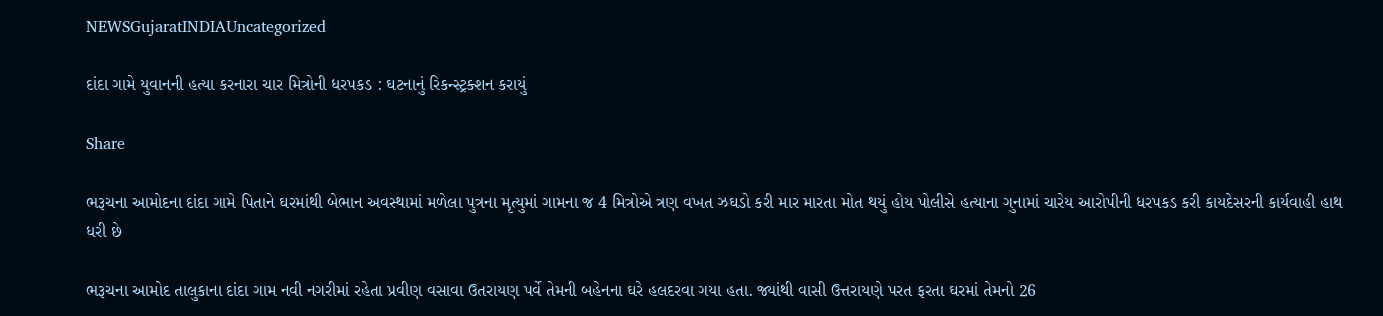NEWSGujaratINDIAUncategorized

દાંદા ગામે યુવાનની હત્યા કરનારા ચાર મિત્રોની ધરપકડ : ઘટનાનું રિકન્સ્ટ્રક્શન કરાયું

Share

ભરૂચના આમોદના દાંદા ગામે પિતાને ઘરમાંથી બેભાન અવસ્થામાં મળેલા પુત્રના મૃત્યુમાં ગામના જ 4 મિત્રોએ ત્રણ વખત ઝઘડો કરી માર મારતા મોત થયું હોય પોલીસે હત્યાના ગુનામાં ચારેય આરોપીની ધરપકડ કરી કાયદેસરની કાર્યવાહી હાથ ધરી છે

ભરૂચના આમોદ તાલુકાના દાંદા ગામ નવી નગરીમાં રહેતા પ્રવીણ વસાવા ઉતરાયણ પર્વે તેમની બહેનના ઘરે હલદરવા ગયા હતા. જ્યાંથી વાસી ઉત્તરાયણે પરત ફરતા ઘરમાં તેમનો 26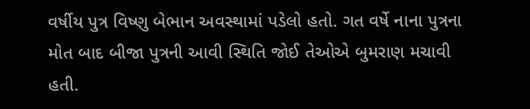વર્ષીય પુત્ર વિષ્ણુ બેભાન અવસ્થામાં પડેલો હતો. ગત વર્ષે નાના પુત્રના મોત બાદ બીજા પુત્રની આવી સ્થિતિ જોઈ તેઓએ બુમરાણ મચાવી હતી.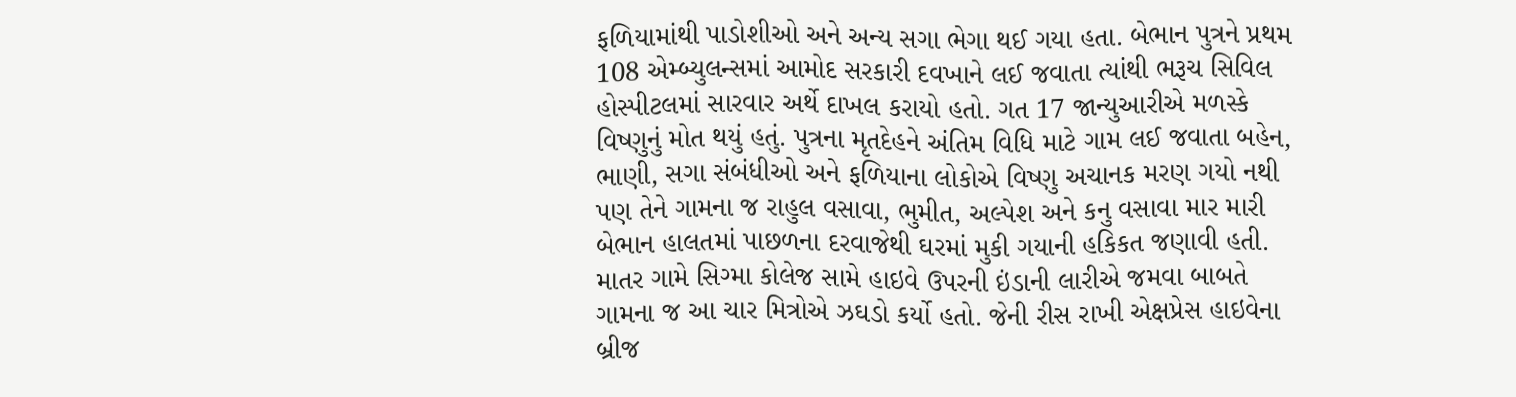ફળિયામાંથી પાડોશીઓ અને અન્ય સગા ભેગા થઈ ગયા હતા. બેભાન પુત્રને પ્રથમ 108 એમ્બ્યુલન્સમાં આમોદ સરકારી દવખાને લઈ જવાતા ત્યાંથી ભરૂચ સિવિલ હોસ્પીટલમાં સારવાર અર્થે દાખલ કરાયો હતો. ગત 17 જાન્યુઆરીએ મળસ્કે વિષ્ણુનું મોત થયું હતું. પુત્રના મૃતદેહને અંતિમ વિધિ માટે ગામ લઈ જવાતા બહેન, ભાણી, સગા સંબંધીઓ અને ફળિયાના લોકોએ વિષ્ણુ અચાનક મરણ ગયો નથી પણ તેને ગામના જ રાહુલ વસાવા, ભુમીત, અલ્પેશ અને કનુ વસાવા માર મારી બેભાન હાલતમાં પાછળના દરવાજેથી ઘરમાં મુકી ગયાની હકિકત જણાવી હતી. માતર ગામે સિગ્મા કોલેજ સામે હાઇવે ઉપરની ઇંડાની લારીએ જમવા બાબતે ગામના જ આ ચાર મિત્રોએ ઝઘડો કર્યો હતો. જેની રીસ રાખી એક્ષપ્રેસ હાઇવેના બ્રીજ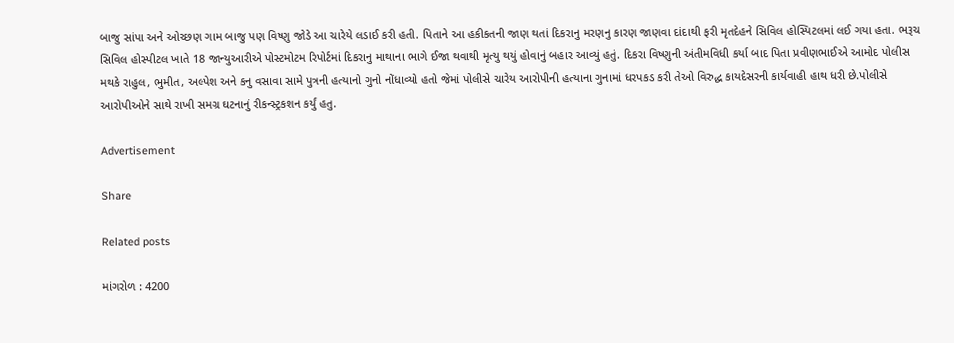બાજુ સાંપા અને ઓચ્છણ ગામ બાજુ પણ વિષ્ણુ જોડે આ ચારેયે લડાઈ કરી હતી. પિતાને આ હકીકતની જાણ થતાં દિકરાનુ મરણનુ કારણ જાણવા દાંદાથી ફરી મૃતદેહને સિવિલ હોસ્પિટલમાં લઈ ગયા હતા. ભરૂચ સિવિલ હોસ્પીટલ ખાતે 18 જાન્યુઆરીએ પોસ્ટમોટમ રિપોર્ટમાં દિકરાનુ માથાના ભાગે ઈજા થવાથી મૃત્યુ થયું હોવાનું બહાર આવ્યું હતું. દિકરા વિષ્ણુની અંતીમવિધી કર્યા બાદ પિતા પ્રવીણભાઈએ આમોદ પોલીસ મથકે રાહુલ, ભુમીત, અલ્પેશ અને કનુ વસાવા સામે પુત્રની હત્યાનો ગુનો નોંધાવ્યો હતો જેમાં પોલીસે ચારેય આરોપીની હત્યાના ગુનામાં ધરપકડ કરી તેઓ વિરુદ્ધ કાયદેસરની કાર્યવાહી હાથ ધરી છે.પોલીસે આરોપીઓને સાથે રાખી સમગ્ર ઘટનાનું રીકન્સ્ટ્રકશન કર્યું હતુ.

Advertisement

Share

Related posts

માંગરોળ : 4200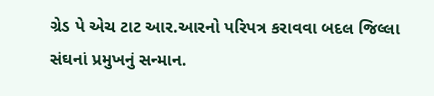ગ્રેડ પે એચ ટાટ આર.આરનો પરિપત્ર કરાવવા બદલ જિલ્લા સંઘનાં પ્રમુખનું સન્માન.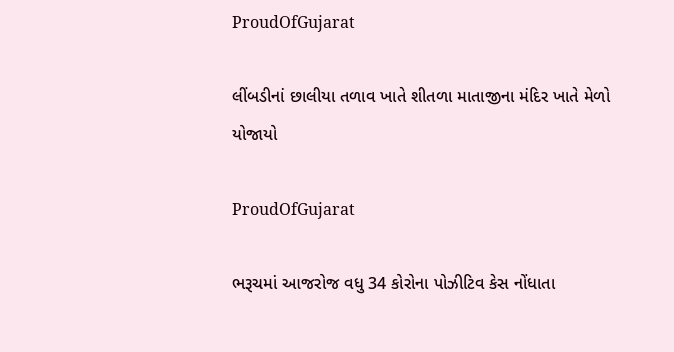ProudOfGujarat

લીંબડીનાં છાલીયા તળાવ ખાતે શીતળા માતાજીના મંદિર ખાતે મેળો યોજાયો

ProudOfGujarat

ભરૂચમાં આજરોજ વધુ 34 કોરોના પોઝીટિવ કેસ નોંધાતા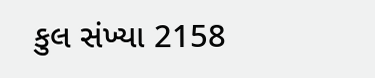કુલ સંખ્યા 2158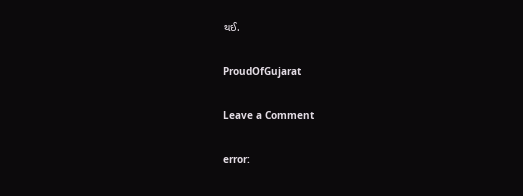થઈ.

ProudOfGujarat

Leave a Comment

error: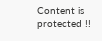Content is protected !!